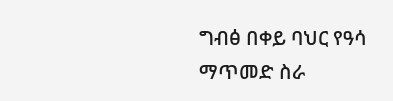ግብፅ በቀይ ባህር የዓሳ ማጥመድ ስራ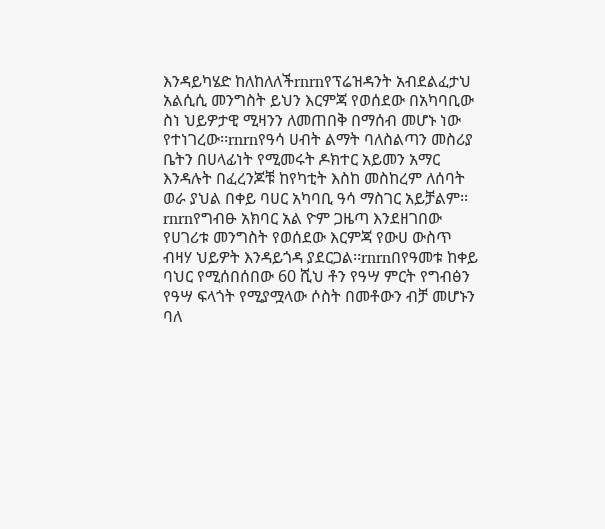እንዳይካሄድ ከለከለለችrnrnየፕሬዝዳንት አብደልፈታህ አልሲሲ መንግስት ይህን እርምጃ የወሰደው በአካባቢው ስነ ህይዎታዊ ሚዛንን ለመጠበቅ በማሰብ መሆኑ ነው የተነገረው፡፡rnrnየዓሳ ሀብት ልማት ባለስልጣን መስሪያ ቤትን በሀላፊነት የሚመሩት ዶክተር አይመን አማር እንዳሉት በፈረንጆቹ ከየካቲት እስከ መስከረም ለሰባት ወራ ያህል በቀይ ባሀር አካባቢ ዓሳ ማስገር አይቻልም፡፡rnrnየግብፁ አክባር አል ዮም ጋዜጣ እንደዘገበው የሀገሪቱ መንግስት የወሰደው እርምጃ የውሀ ውስጥ ብዛሃ ህይዎት እንዳይጎዳ ያደርጋል፡፡rnrnበየዓመቱ ከቀይ ባህር የሚሰበሰበው 60 ሺህ ቶን የዓሣ ምርት የግብፅን የዓሣ ፍላጎት የሚያሟላው ሶስት በመቶውን ብቻ መሆኑን ባለ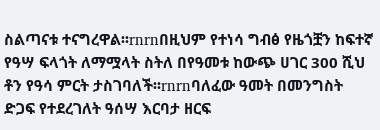ስልጣናቱ ተናግረዋል፡፡rnrnበዚህም የተነሳ ግብፅ የዜጎቿን ከፍተኛ የዓሣ ፍላጎት ለማሟላት ስትለ በየዓመቱ ከውጭ ሀገር 300 ሺህ ቶን የዓሳ ምርት ታስገባለች፡፡rnrnባለፈው ዓመት በመንግስት ድጋፍ የተደረገለት ዓሰሣ እርባታ ዘርፍ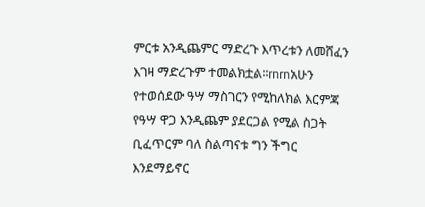ምርቱ አንዲጨምር ማድረጉ እጥረቱን ለመሸፈን እገዛ ማድረጉም ተመልክቷል፡፡rnrnአሁን የተወሰደው ዓሣ ማስገርን የሚከለክል እርምጃ የዓሣ ዋጋ እንዲጨም ያደርጋል የሚል ስጋት ቢፈጥርም ባለ ስልጣናቱ ግን ችግር እንደማይኖር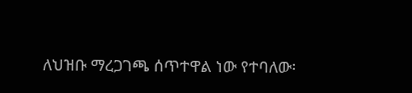ለህዝቡ ማረጋገጫ ሰጥተዋል ነው የተባለው፡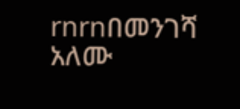rnrnበመንገሻ አለሙ